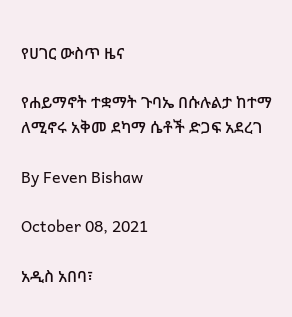የሀገር ውስጥ ዜና

የሐይማኖት ተቋማት ጉባኤ በሱሉልታ ከተማ ለሚኖሩ አቅመ ደካማ ሴቶች ድጋፍ አደረገ

By Feven Bishaw

October 08, 2021

አዲስ አበባ፣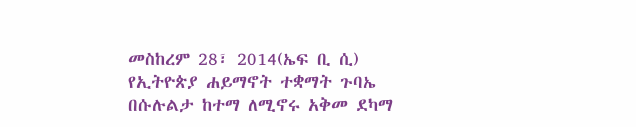መስከረም 28፣ 2014(ኤፍ ቢ ሲ) የኢትዮጵያ ሐይማኖት ተቋማት ጉባኤ በሱሉልታ ከተማ ለሚኖሩ አቅመ ደካማ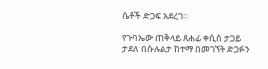ሴቶች ድጋፍ አደረገ።

የጉባኤው ጠቅላይ ጸሐፊ ቀሲስ ታጋይ ታደለ በሱሉልታ ከተማ በመገኘት ድጋፉን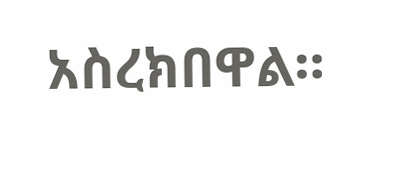አስረክበዋል።